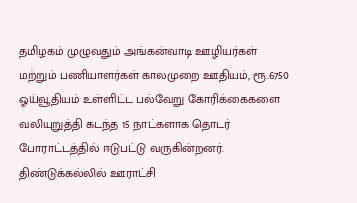தமிழகம் முழுவதும் அங்கன்வாடி ஊழியர்கள் மற்றும் பணியாளர்கள் காலமுறை ஊதியம், ரூ.6750 ஓய்வூதியம் உள்ளிட்ட பல்வேறு கோரிக்கைகளை வலியுறுத்தி கடந்த 15 நாட்களாக தொடர் போராட்டத்தில் ஈடுபட்டு வருகின்றனர். திண்டுக்கல்லில் ஊராட்சி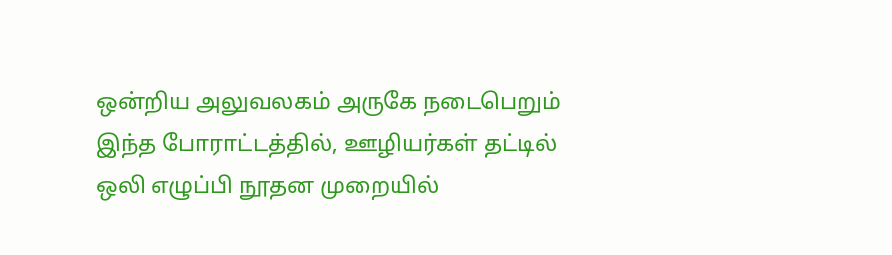ஒன்றிய அலுவலகம் அருகே நடைபெறும் இந்த போராட்டத்தில், ஊழியர்கள் தட்டில் ஒலி எழுப்பி நூதன முறையில்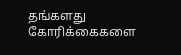தங்களது கோரிக்கைகளை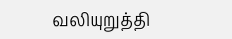வலியுறுத்தி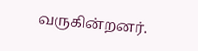வருகின்றனர்.